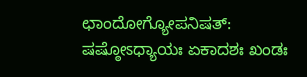ಛಾಂದೋಗ್ಯೋಪನಿಷತ್: ಷಷ್ಠೋಽಧ್ಯಾಯಃ ಏಕಾದಶಃ ಖಂಡಃ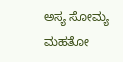ಅಸ್ಯ ಸೋಮ್ಯ ಮಹತೋ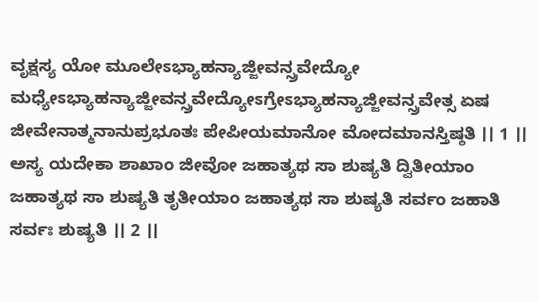ವೃಕ್ಷಸ್ಯ ಯೋ ಮೂಲೇಽಭ್ಯಾಹನ್ಯಾಜ್ಜೀವನ್ಸ್ರವೇದ್ಯೋ ಮಧ್ಯೇಽಭ್ಯಾಹನ್ಯಾಜ್ಜೀವನ್ಸ್ರವೇದ್ಯೋಽಗ್ರೇಽಭ್ಯಾಹನ್ಯಾಜ್ಜೀವನ್ಸ್ರವೇತ್ಸ ಏಷ ಜೀವೇನಾತ್ಮನಾನುಪ್ರಭೂತಃ ಪೇಪೀಯಮಾನೋ ಮೋದಮಾನಸ್ತಿಷ್ಠತಿ ।। 1 ।। ಅಸ್ಯ ಯದೇಕಾ ಶಾಖಾಂ ಜೀವೋ ಜಹಾತ್ಯಥ ಸಾ ಶುಷ್ಯತಿ ದ್ವಿತೀಯಾಂ ಜಹಾತ್ಯಥ ಸಾ ಶುಷ್ಯತಿ ತೃತೀಯಾಂ ಜಹಾತ್ಯಥ ಸಾ ಶುಷ್ಯತಿ ಸರ್ವಂ ಜಹಾತಿ ಸರ್ವಃ ಶುಷ್ಯತಿ ।। 2 ।।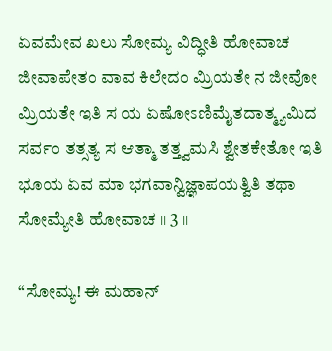ಏವಮೇವ ಖಲು ಸೋಮ್ಯ ವಿದ್ಧೀತಿ ಹೋವಾಚ ಜೀವಾಪೇತಂ ವಾವ ಕಿಲೇದಂ ಮ್ರಿಯತೇ ನ ಜೀವೋ ಮ್ರಿಯತೇ ಇತಿ ಸ ಯ ಏಷೋಽಣಿಮೈತದಾತ್ಮ್ಯಮಿದ ಸರ್ವಂ ತತ್ಸತ್ಯ ಸ ಆತ್ಮಾ ತತ್ತ್ವಮಸಿ ಶ್ವೇತಕೇತೋ ಇತಿ ಭೂಯ ಏವ ಮಾ ಭಗವಾನ್ವಿಜ್ಞಾಪಯತ್ವಿತಿ ತಥಾ ಸೋಮ್ಯೇತಿ ಹೋವಾಚ ।। 3 ।।

“ಸೋಮ್ಯ! ಈ ಮಹಾನ್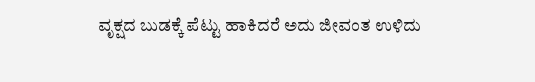ವೃಕ್ಷದ ಬುಡಕ್ಕೆ ಪೆಟ್ಟು ಹಾಕಿದರೆ ಅದು ಜೀವಂತ ಉಳಿದು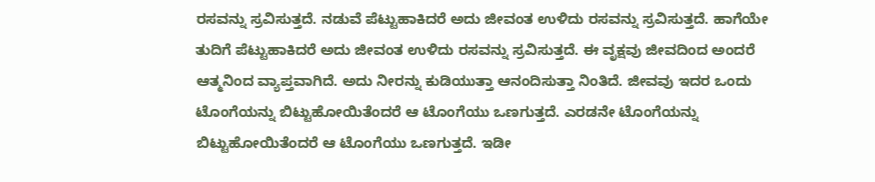ರಸವನ್ನು ಸ್ರವಿಸುತ್ತದೆ. ನಡುವೆ ಪೆಟ್ಟುಹಾಕಿದರೆ ಅದು ಜೀವಂತ ಉಳಿದು ರಸವನ್ನು ಸ್ರವಿಸುತ್ತದೆ. ಹಾಗೆಯೇ ತುದಿಗೆ ಪೆಟ್ಟುಹಾಕಿದರೆ ಅದು ಜೀವಂತ ಉಳಿದು ರಸವನ್ನು ಸ್ರವಿಸುತ್ತದೆ. ಈ ವೃಕ್ಷವು ಜೀವದಿಂದ ಅಂದರೆ ಆತ್ಮನಿಂದ ವ್ಯಾಪ್ತವಾಗಿದೆ. ಅದು ನೀರನ್ನು ಕುಡಿಯುತ್ತಾ ಆನಂದಿಸುತ್ತಾ ನಿಂತಿದೆ. ಜೀವವು ಇದರ ಒಂದು ಟೊಂಗೆಯನ್ನು ಬಿಟ್ಟುಹೋಯಿತೆಂದರೆ ಆ ಟೊಂಗೆಯು ಒಣಗುತ್ತದೆ. ಎರಡನೇ ಟೊಂಗೆಯನ್ನು ಬಿಟ್ಟುಹೋಯಿತೆಂದರೆ ಆ ಟೊಂಗೆಯು ಒಣಗುತ್ತದೆ. ಇಡೀ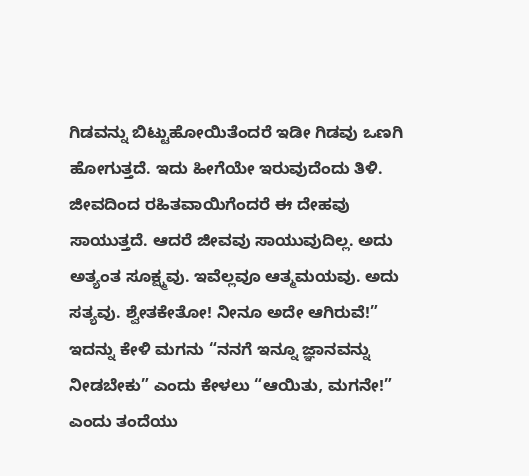ಗಿಡವನ್ನು ಬಿಟ್ಟುಹೋಯಿತೆಂದರೆ ಇಡೀ ಗಿಡವು ಒಣಗಿ ಹೋಗುತ್ತದೆ. ಇದು ಹೀಗೆಯೇ ಇರುವುದೆಂದು ತಿಳಿ. ಜೀವದಿಂದ ರಹಿತವಾಯಿಗೆಂದರೆ ಈ ದೇಹವು ಸಾಯುತ್ತದೆ. ಆದರೆ ಜೀವವು ಸಾಯುವುದಿಲ್ಲ. ಅದು ಅತ್ಯಂತ ಸೂಕ್ಷ್ಮವು. ಇವೆಲ್ಲವೂ ಆತ್ಮಮಯವು. ಅದು ಸತ್ಯವು. ಶ್ವೇತಕೇತೋ! ನೀನೂ ಅದೇ ಆಗಿರುವೆ!” ಇದನ್ನು ಕೇಳಿ ಮಗನು “ನನಗೆ ಇನ್ನೂ ಜ್ಞಾನವನ್ನು ನೀಡಬೇಕು” ಎಂದು ಕೇಳಲು “ಆಯಿತು, ಮಗನೇ!” ಎಂದು ತಂದೆಯು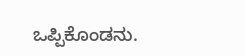ಒಪ್ಪಿಕೊಂಡನು.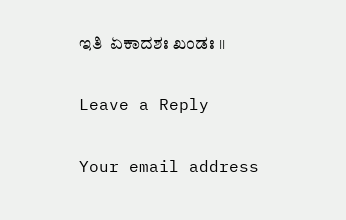ಇತಿ  ಏಕಾದಶಃ ಖಂಡಃ ।।

Leave a Reply

Your email address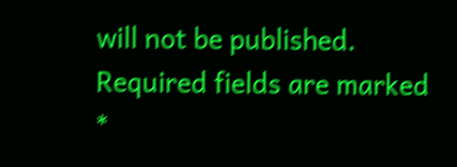will not be published. Required fields are marked *